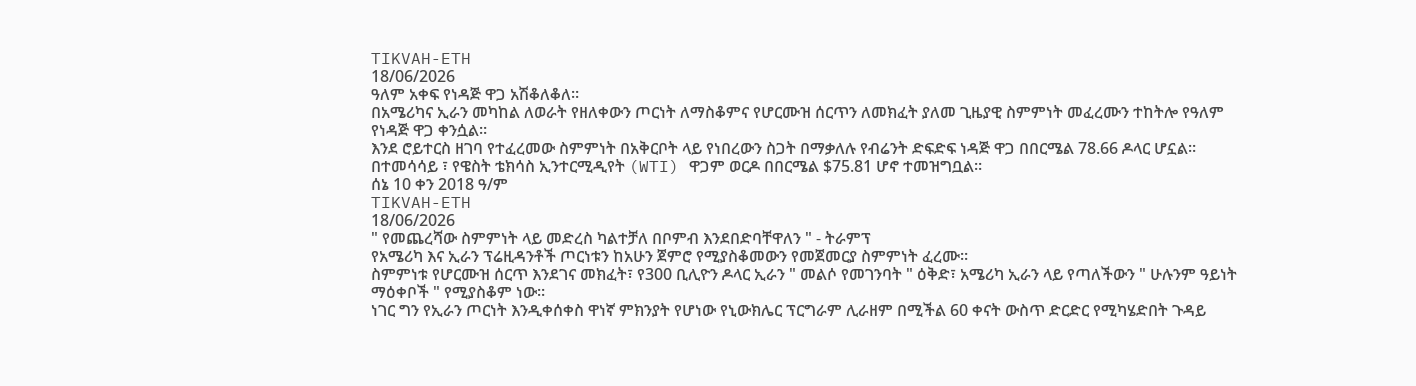TIKVAH-ETH
18/06/2026
ዓለም አቀፍ የነዳጅ ዋጋ አሽቆለቆለ።
በአሜሪካና ኢራን መካከል ለወራት የዘለቀውን ጦርነት ለማስቆምና የሆርሙዝ ሰርጥን ለመክፈት ያለመ ጊዜያዊ ስምምነት መፈረሙን ተከትሎ የዓለም የነዳጅ ዋጋ ቀንሷል።
እንደ ሮይተርስ ዘገባ የተፈረመው ስምምነት በአቅርቦት ላይ የነበረውን ስጋት በማቃለሉ የብሬንት ድፍድፍ ነዳጅ ዋጋ በበርሜል 78.66 ዶላር ሆኗል።
በተመሳሳይ ፣ የዌስት ቴክሳስ ኢንተርሚዲየት (WTI) ዋጋም ወርዶ በበርሜል $75.81 ሆኖ ተመዝግቧል።
ሰኔ 10 ቀን 2018 ዓ/ም
TIKVAH-ETH
18/06/2026
" የመጨረሻው ስምምነት ላይ መድረስ ካልተቻለ በቦምብ እንደበድባቸዋለን " - ትራምፕ
የአሜሪካ እና ኢራን ፕሬዚዳንቶች ጦርነቱን ከአሁን ጀምሮ የሚያስቆመውን የመጀመርያ ስምምነት ፈረሙ።
ስምምነቱ የሆርሙዝ ሰርጥ እንደገና መክፈት፣ የ300 ቢሊዮን ዶላር ኢራን " መልሶ የመገንባት " ዕቅድ፣ አሜሪካ ኢራን ላይ የጣለችውን " ሁሉንም ዓይነት ማዕቀቦች " የሚያስቆም ነው።
ነገር ግን የኢራን ጦርነት እንዲቀሰቀስ ዋነኛ ምክንያት የሆነው የኒውክሌር ፕርግራም ሊራዘም በሚችል 60 ቀናት ውስጥ ድርድር የሚካሄድበት ጉዳይ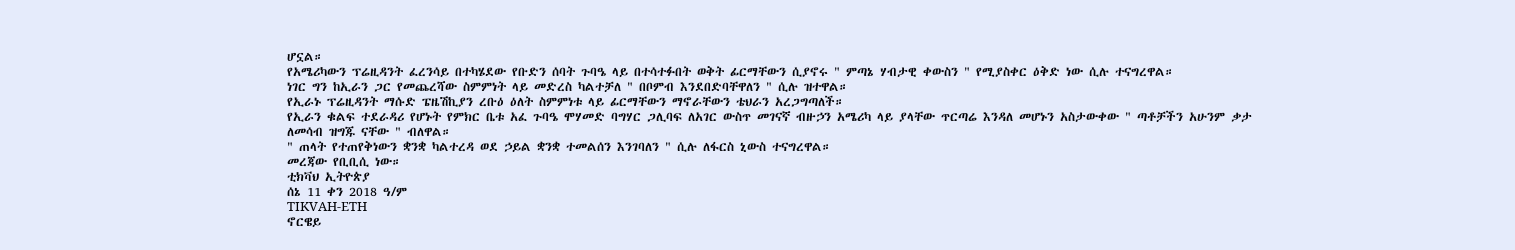ሆኗል።
የአሜሪካውን ፕሬዚዳንት ፈረንሳይ በተካሄደው የቡድን ሰባት ጉባዔ ላይ በተሳተፉበት ወቅት ፊርማቸውን ሲያኖሩ " ምጣኔ ሃብታዊ ቀውስን " የሚያስቀር ዕቅድ ነው ሲሉ ተናግረዋል።
ነገር ግን ከኢራን ጋር የመጨረሻው ስምምነት ላይ መድረስ ካልተቻለ " በቦምብ እንደበድባቸዋለን " ሲሉ ዝተዋል።
የኢራኑ ፕሬዚዳንት ማሱድ ፔዜሽኪያን ረቡዕ ዕለት ስምምነቱ ላይ ፊርማቸውን ማኖራቸውን ቴህራን አረጋግጣለች።
የኢራን ቁልፍ ተደራዳሪ የሆኑት የምክር ቤቱ አፈ ጉባዔ ሞሃመድ ባግሃር ጋሊባፍ ለአገር ውስጥ መገናኛ ብዙኃን አሜሪካ ላይ ያላቸው ጥርጣሬ እንዳለ መሆኑን አስታውቀው " ጣቶቻችን አሁንም ቃታ ለመሳብ ዝግጁ ናቸው " ብለዋል።
" ጠላት የተጠየቅነውን ቋንቋ ካልተረዳ ወደ ኃይል ቋንቋ ተመልሰን እንገባለን " ሲሉ ለፋርስ ኒውስ ተናግረዋል።
መረጃው የቢቢሲ ነው።
ቲክቫህ ኢትዮጵያ
ሰኔ 11 ቀን 2018 ዓ/ም
TIKVAH-ETH
ኖርዌይ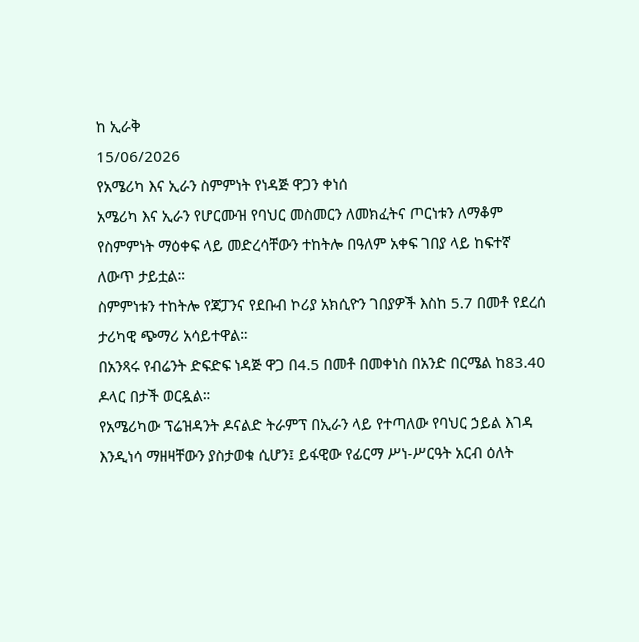ከ ኢራቅ
15/06/2026
የአሜሪካ እና ኢራን ስምምነት የነዳጅ ዋጋን ቀነሰ
አሜሪካ እና ኢራን የሆርሙዝ የባህር መስመርን ለመክፈትና ጦርነቱን ለማቆም የስምምነት ማዕቀፍ ላይ መድረሳቸውን ተከትሎ በዓለም አቀፍ ገበያ ላይ ከፍተኛ ለውጥ ታይቷል።
ስምምነቱን ተከትሎ የጃፓንና የደቡብ ኮሪያ አክሲዮን ገበያዎች እስከ 5.7 በመቶ የደረሰ ታሪካዊ ጭማሪ አሳይተዋል።
በአንጻሩ የብሬንት ድፍድፍ ነዳጅ ዋጋ በ4.5 በመቶ በመቀነስ በአንድ በርሜል ከ83.40 ዶላር በታች ወርዷል።
የአሜሪካው ፕሬዝዳንት ዶናልድ ትራምፕ በኢራን ላይ የተጣለው የባህር ኃይል እገዳ እንዲነሳ ማዘዛቸውን ያስታወቁ ሲሆን፤ ይፋዊው የፊርማ ሥነ-ሥርዓት አርብ ዕለት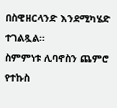በስዊዘርላንድ እንደሚካሄድ ተገልጿል።
ስምምነቱ ሊባኖስን ጨምሮ የተኩስ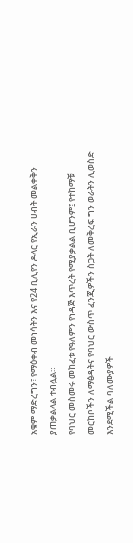አቁም ማድረግን፣ የማዕቀብ መነሳትን እና የ24 ቢሊየን ዶላር የኢራን ሀብት መልቀቅን ያጠቃልላል ተብሏል።
የባህር መስመሩ መከፈቱ የዓለምን የነዳጅ እጥረት የሚያቃልል ቢሆንም፤ የተከማቹ መርከቦችን ለማፅዳትና የባህር ውስጥ ፈንጂዎችን ስጋት ለመቅረፍ ግን ወራትን ሊወስድ እንደሚችል ባለሙያዎች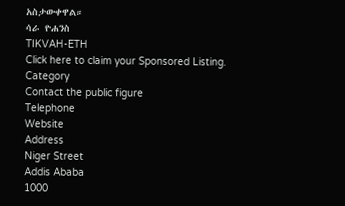አስታውቀዋል።
ሳራ ዮሐንስ
TIKVAH-ETH
Click here to claim your Sponsored Listing.
Category
Contact the public figure
Telephone
Website
Address
Niger Street
Addis Ababa
1000